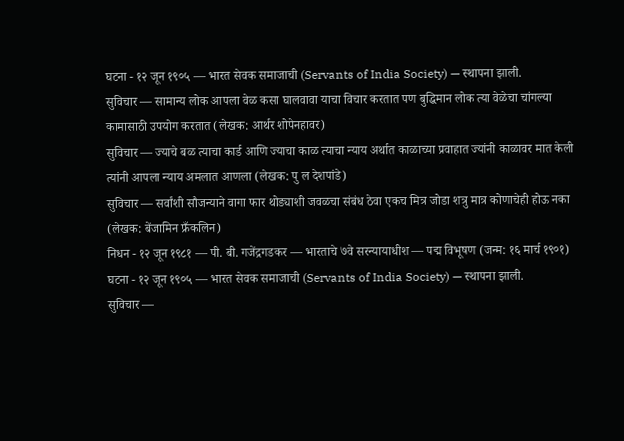घटना - १२ जून १९०५ — भारत सेवक समाजाची (Servants of India Society) — स्थापना झाली.
सुविचार — सामान्य लोक आपला वेळ कसा घालवावा याचा विचार करतात पण बुद्धिमान लोक त्या वेळेचा चांगल्या कामासाठी उपयोग करतात (लेखक: आर्थर शोपेनहावर)
सुविचार — ज्याचे बळ त्याचा कार्ड आणि ज्याचा काळ त्याचा न्याय अर्थात काळाच्या प्रवाहात ज्यांनी काळावर मात केली त्यांनी आपला न्याय अमलात आणला (लेखक: पु ल देशपांडे)
सुविचार — सर्वांशी सौजन्याने वागा फार थोड्याशी जवळचा संबंध ठेवा एकच मित्र जोडा शत्रु मात्र कोणाचेही होऊ नका (लेखक: बेंजामिन फ्रँकलिन)
निधन - १२ जून १९८१ — पी. बी. गजेंद्रगडकर — भारताचे ७वे सरन्यायाधीश — पद्म विभूषण (जन्म: १६ मार्च १९०१)
घटना - १२ जून १९०५ — भारत सेवक समाजाची (Servants of India Society) — स्थापना झाली.
सुविचार —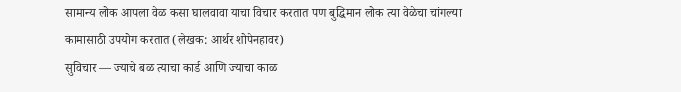सामान्य लोक आपला वेळ कसा घालवावा याचा विचार करतात पण बुद्धिमान लोक त्या वेळेचा चांगल्या कामासाठी उपयोग करतात (लेखक: आर्थर शोपेनहावर)
सुविचार — ज्याचे बळ त्याचा कार्ड आणि ज्याचा काळ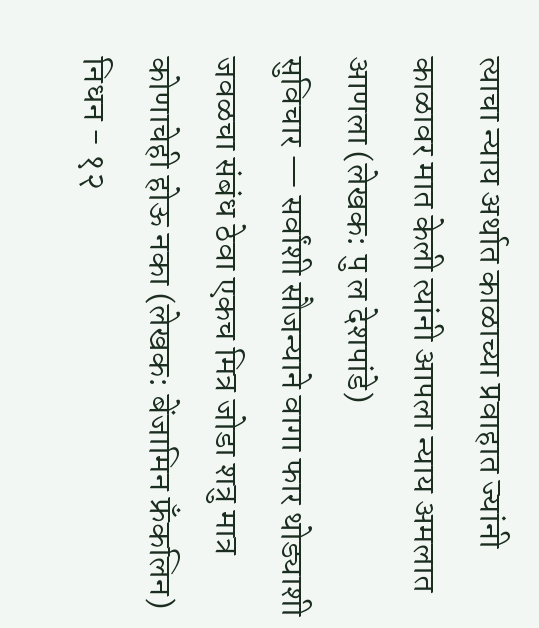त्याचा न्याय अर्थात काळाच्या प्रवाहात ज्यांनी काळावर मात केली त्यांनी आपला न्याय अमलात आणला (लेखक: पु ल देशपांडे)
सुविचार — सर्वांशी सौजन्याने वागा फार थोड्याशी जवळचा संबंध ठेवा एकच मित्र जोडा शत्रु मात्र कोणाचेही होऊ नका (लेखक: बेंजामिन फ्रँकलिन)
निधन - १२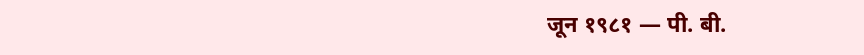जून १९८१ — पी. बी.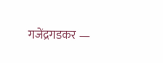गजेंद्रगडकर —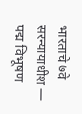भारताचे ७वे सरन्यायाधीश — पद्म विभूषण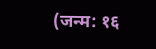(जन्म: १६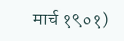मार्च १९०१)